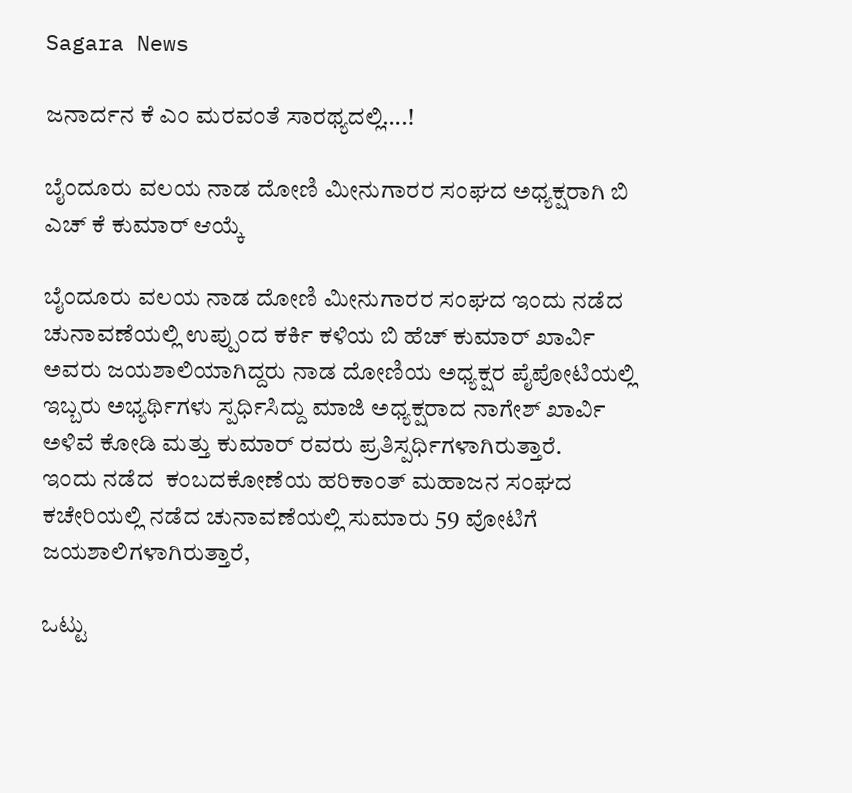Sagara News

ಜನಾರ್ದನ ಕೆ ಎಂ ಮರವಂತೆ ಸಾರಥ್ಯದಲ್ಲಿ….!

ಬೈಂದೂರು ವಲಯ ನಾಡ ದೋಣಿ ಮೀನುಗಾರರ ಸಂಘದ ಅಧ್ಯಕ್ಷರಾಗಿ ಬಿ ಎಚ್ ಕೆ ಕುಮಾರ್ ಆಯ್ಕೆ

ಬೈಂದೂರು ವಲಯ ನಾಡ ದೋಣಿ ಮೀನುಗಾರರ ಸಂಘದ ಇಂದು ನಡೆದ ಚುನಾವಣೆಯಲ್ಲಿ ಉಪ್ಪುಂದ ಕರ್ಕಿ ಕಳಿಯ ಬಿ ಹೆಚ್ ಕುಮಾರ್ ಖಾರ್ವಿ ಅವರು ಜಯಶಾಲಿಯಾಗಿದ್ದರು ನಾಡ ದೋಣಿಯ ಅಧ್ಯಕ್ಷರ ಪೈಪೋಟಿಯಲ್ಲಿ ಇಬ್ಬರು ಅಭ್ಯರ್ಥಿಗಳು ಸ್ಪರ್ಧಿಸಿದ್ದು ಮಾಜಿ ಅಧ್ಯಕ್ಷರಾದ ನಾಗೇಶ್ ಖಾರ್ವಿ ಅಳಿವೆ ಕೋಡಿ ಮತ್ತು ಕುಮಾರ್ ರವರು ಪ್ರತಿಸ್ಪರ್ಧಿಗಳಾಗಿರುತ್ತಾರೆ.
ಇಂದು ನಡೆದ  ಕಂಬದಕೋಣೆಯ ಹರಿಕಾಂತ್ ಮಹಾಜನ ಸಂಘದ ಕಚೇರಿಯಲ್ಲಿ ನಡೆದ ಚುನಾವಣೆಯಲ್ಲಿ ಸುಮಾರು 59 ವೋಟಿಗೆ ಜಯಶಾಲಿಗಳಾಗಿರುತ್ತಾರೆ,

ಒಟ್ಟು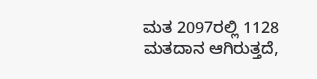ಮತ 2097ರಲ್ಲಿ 1128 ಮತದಾನ ಆಗಿರುತ್ತದೆ,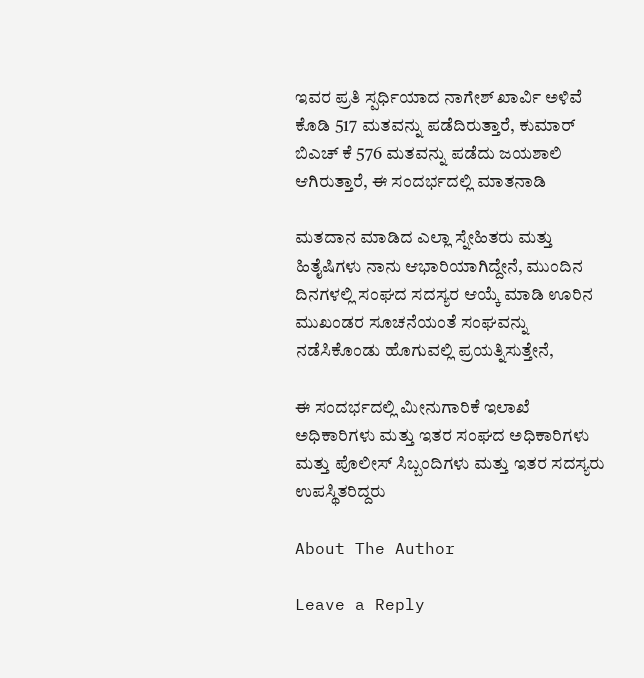ಇವರ ಪ್ರತಿ ಸ್ಪರ್ಧಿಯಾದ ನಾಗೇಶ್ ಖಾರ್ವಿ ಅಳಿವೆ ಕೊಡಿ 517 ಮತವನ್ನು ಪಡೆದಿರುತ್ತಾರೆ, ಕುಮಾರ್ ಬಿಎಚ್ ಕೆ 576 ಮತವನ್ನು ಪಡೆದು ಜಯಶಾಲಿ ಆಗಿರುತ್ತಾರೆ, ಈ ಸಂದರ್ಭದಲ್ಲಿ ಮಾತನಾಡಿ

ಮತದಾನ ಮಾಡಿದ ಎಲ್ಲಾ ಸ್ನೇಹಿತರು ಮತ್ತು ಹಿತೈಷಿಗಳು ನಾನು ಆಭಾರಿಯಾಗಿದ್ದೇನೆ, ಮುಂದಿನ ದಿನಗಳಲ್ಲಿ ಸಂಘದ ಸದಸ್ಯರ ಆಯ್ಕೆ ಮಾಡಿ ಊರಿನ ಮುಖಂಡರ ಸೂಚನೆಯಂತೆ ಸಂಘವನ್ನು ನಡೆಸಿಕೊಂಡು ಹೊಗುವಲ್ಲಿ ಪ್ರಯತ್ನಿಸುತ್ತೇನೆ,

ಈ ಸಂದರ್ಭದಲ್ಲಿ ಮೀನುಗಾರಿಕೆ ಇಲಾಖೆ ಅಧಿಕಾರಿಗಳು ಮತ್ತು ಇತರ ಸಂಘದ ಅಧಿಕಾರಿಗಳು ಮತ್ತು ಪೊಲೀಸ್ ಸಿಬ್ಬಂದಿಗಳು ಮತ್ತು ಇತರ ಸದಸ್ಯರು ಉಪಸ್ಥಿತರಿದ್ದರು

About The Author

Leave a Reply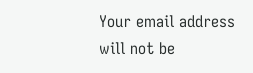Your email address will not be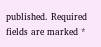published. Required fields are marked *